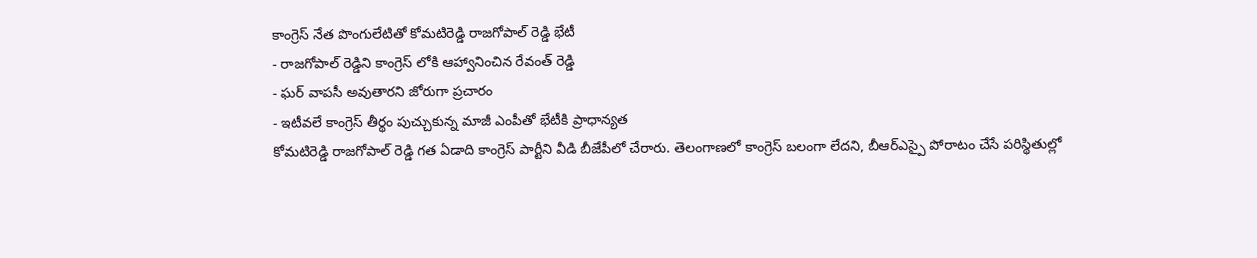కాంగ్రెస్ నేత పొంగులేటితో కోమటిరెడ్డి రాజగోపాల్ రెడ్డి భేటీ
- రాజగోపాల్ రెడ్డిని కాంగ్రెస్ లోకి ఆహ్వానించిన రేవంత్ రెడ్డి
- ఘర్ వాపసీ అవుతారని జోరుగా ప్రచారం
- ఇటీవలే కాంగ్రెస్ తీర్థం పుచ్చుకున్న మాజీ ఎంపీతో భేటీకి ప్రాధాన్యత
కోమటిరెడ్డి రాజగోపాల్ రెడ్డి గత ఏడాది కాంగ్రెస్ పార్టీని వీడి బీజేపీలో చేరారు. తెలంగాణలో కాంగ్రెస్ బలంగా లేదని, బీఆర్ఎస్పై పోరాటం చేసే పరిస్థితుల్లో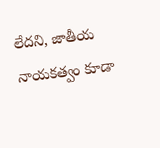లేదని, జాతీయ నాయకత్వం కూడా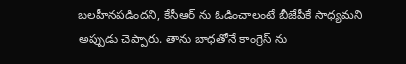బలహీనపడిందని, కేసీఆర్ ను ఓడించాలంటే బీజేపీకే సాధ్యమని అప్పుడు చెప్పారు. తాను బాధతోనే కాంగ్రెస్ ను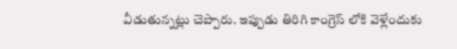వీడుతున్నట్లు చెప్పారు. ఇప్పుడు తిరిగి కాంగ్రెస్ లోకి వెళ్లేందుకు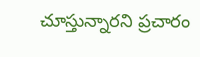చూస్తున్నారని ప్రచారం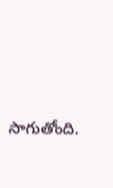సాగుతోంది.